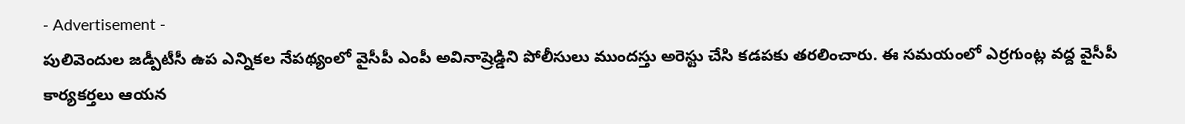- Advertisement -
పులివెందుల జడ్పీటీసీ ఉప ఎన్నికల నేపథ్యంలో వైసీపీ ఎంపీ అవినాష్రెడ్డిని పోలీసులు ముందస్తు అరెస్టు చేసి కడపకు తరలించారు. ఈ సమయంలో ఎర్రగుంట్ల వద్ద వైసీపీ కార్యకర్తలు ఆయన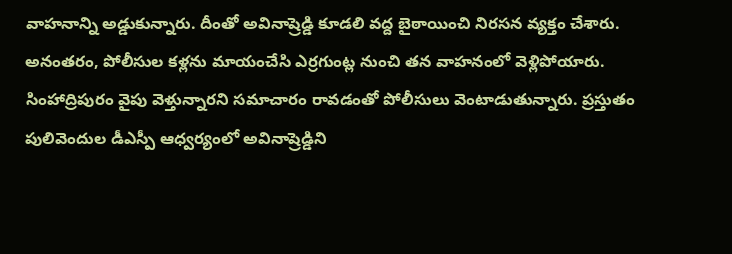వాహనాన్ని అడ్డుకున్నారు. దీంతో అవినాష్రెడ్డి కూడలి వద్ద బైఠాయించి నిరసన వ్యక్తం చేశారు. అనంతరం, పోలీసుల కళ్లను మాయంచేసి ఎర్రగుంట్ల నుంచి తన వాహనంలో వెళ్లిపోయారు. సింహాద్రిపురం వైపు వెళ్తున్నారని సమాచారం రావడంతో పోలీసులు వెంటాడుతున్నారు. ప్రస్తుతం పులివెందుల డీఎస్పీ ఆధ్వర్యంలో అవినాష్రెడ్డిని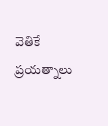వెతికే ప్రయత్నాలు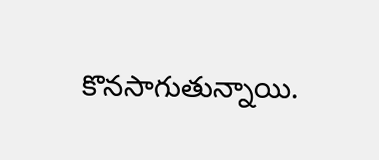కొనసాగుతున్నాయి.